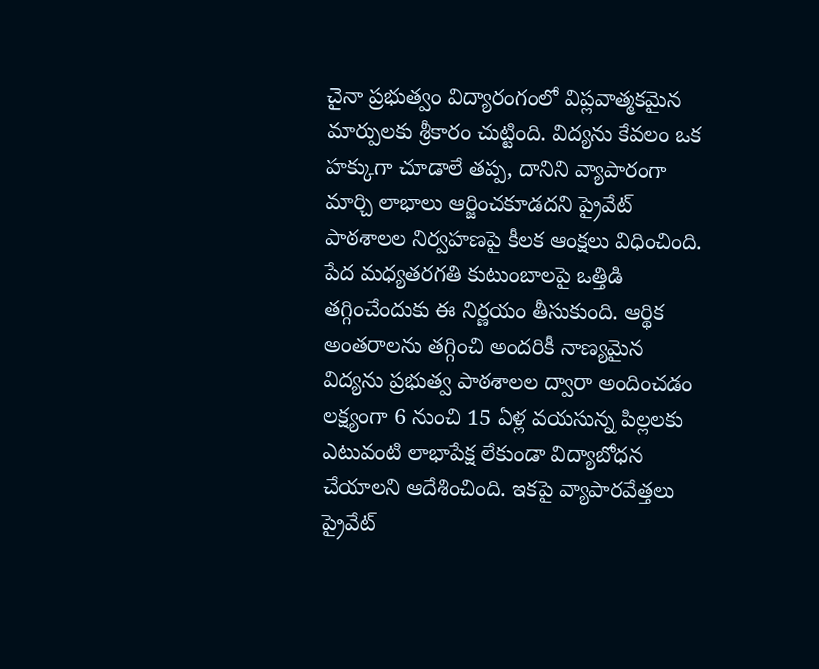చైనా ప్రభుత్వం విద్యారంగంలో విప్లవాత్మకమైన మార్పులకు శ్రీకారం చుట్టింది. విద్యను కేవలం ఒక హక్కుగా చూడాలే తప్ప, దానిని వ్యాపారంగా మార్చి లాభాలు ఆర్జించకూడదని ప్రైవేట్ పాఠశాలల నిర్వహణపై కీలక ఆంక్షలు విధించింది. పేద మధ్యతరగతి కుటుంబాలపై ఒత్తిడి తగ్గించేందుకు ఈ నిర్ణయం తీసుకుంది. ఆర్థిక అంతరాలను తగ్గించి అందరికీ నాణ్యమైన విద్యను ప్రభుత్వ పాఠశాలల ద్వారా అందించడం లక్ష్యంగా 6 నుంచి 15 ఏళ్ల వయసున్న పిల్లలకు ఎటువంటి లాభాపేక్ష లేకుండా విద్యాబోధన చేయాలని ఆదేశించింది. ఇకపై వ్యాపారవేత్తలు ప్రైవేట్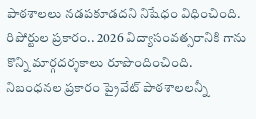పాఠశాలలు నడపకూడదని నిషేధం విధించింది.
రిపోర్టుల ప్రకారం.. 2026 విద్యాసంవత్సరానికి గాను కొన్ని మార్గదర్శకాలు రూపొందించింది. నిబంధనల ప్రకారం ప్రైవేట్ పాఠశాలలన్నీ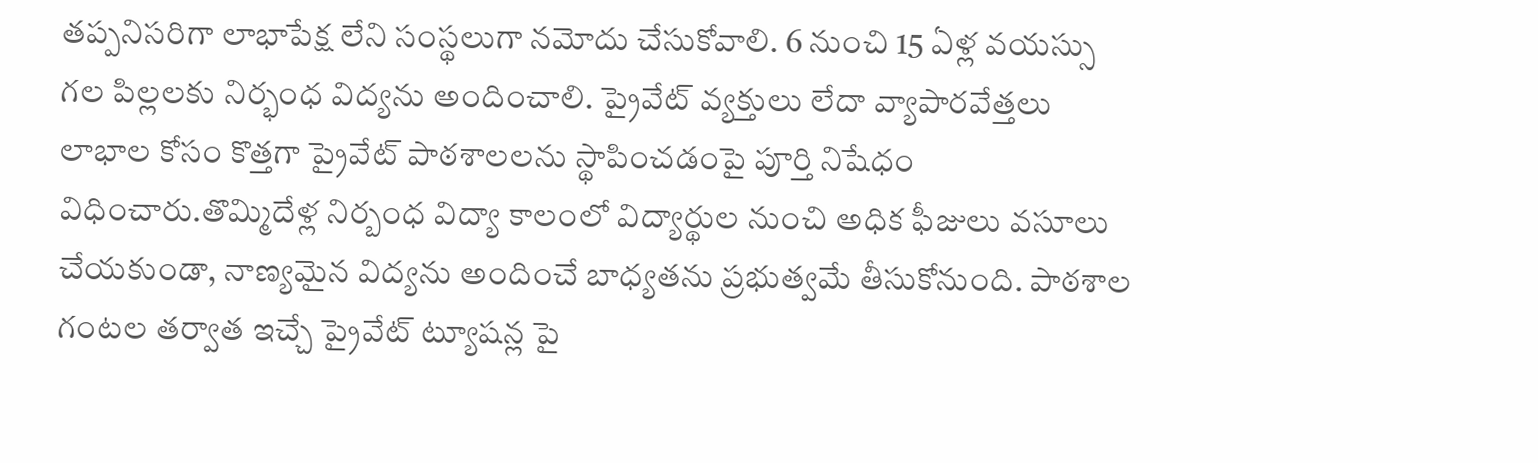తప్పనిసరిగా లాభాపేక్ష లేని సంస్థలుగా నమోదు చేసుకోవాలి. 6 నుంచి 15 ఏళ్ల వయస్సు గల పిల్లలకు నిర్భంధ విద్యను అందించాలి. ప్రైవేట్ వ్యక్తులు లేదా వ్యాపారవేత్తలు లాభాల కోసం కొత్తగా ప్రైవేట్ పాఠశాలలను స్థాపించడంపై పూర్తి నిషేధం విధించారు.తొమ్మిదేళ్ల నిర్బంధ విద్యా కాలంలో విద్యార్థుల నుంచి అధిక ఫీజులు వసూలు చేయకుండా, నాణ్యమైన విద్యను అందించే బాధ్యతను ప్రభుత్వమే తీసుకోనుంది. పాఠశాల గంటల తర్వాత ఇచ్చే ప్రైవేట్ ట్యూషన్ల పై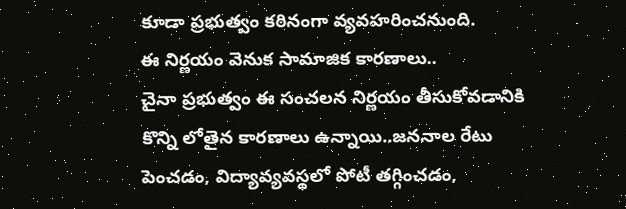కూడా ప్రభుత్వం కఠినంగా వ్యవహరించనుంది.
ఈ నిర్ణయం వెనుక సామాజిక కారణాలు..
చైనా ప్రభుత్వం ఈ సంచలన నిర్ణయం తీసుకోవడానికి కొన్ని లోతైన కారణాలు ఉన్నాయి..జననాల రేటు పెంచడం, విద్యావ్యవస్థలో పోటీ తగ్గించడం,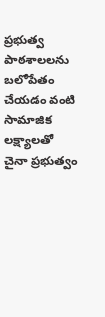ప్రభుత్వ పాఠశాలలను బలోపేతం చేయడం వంటి సామాజిక లక్ష్యాలతో చైనా ప్రభుత్వం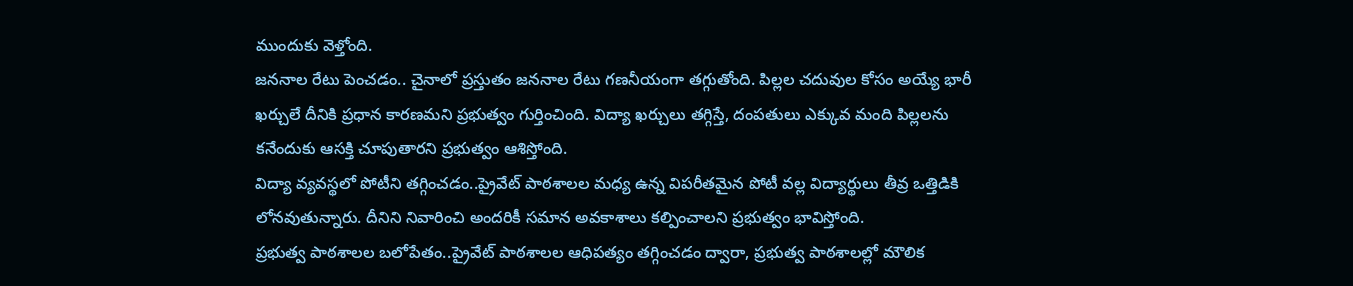ముందుకు వెళ్తోంది.
జననాల రేటు పెంచడం.. చైనాలో ప్రస్తుతం జననాల రేటు గణనీయంగా తగ్గుతోంది. పిల్లల చదువుల కోసం అయ్యే భారీ ఖర్చులే దీనికి ప్రధాన కారణమని ప్రభుత్వం గుర్తించింది. విద్యా ఖర్చులు తగ్గిస్తే, దంపతులు ఎక్కువ మంది పిల్లలను కనేందుకు ఆసక్తి చూపుతారని ప్రభుత్వం ఆశిస్తోంది.
విద్యా వ్యవస్థలో పోటీని తగ్గించడం..ప్రైవేట్ పాఠశాలల మధ్య ఉన్న విపరీతమైన పోటీ వల్ల విద్యార్థులు తీవ్ర ఒత్తిడికి లోనవుతున్నారు. దీనిని నివారించి అందరికీ సమాన అవకాశాలు కల్పించాలని ప్రభుత్వం భావిస్తోంది.
ప్రభుత్వ పాఠశాలల బలోపేతం..ప్రైవేట్ పాఠశాలల ఆధిపత్యం తగ్గించడం ద్వారా, ప్రభుత్వ పాఠశాలల్లో మౌలిక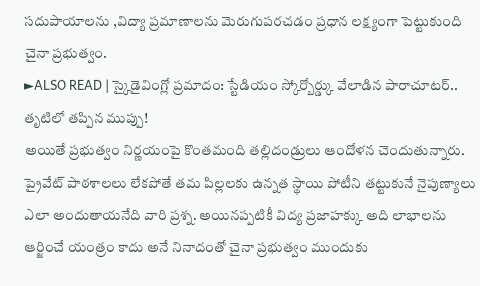సదుపాయాలను ,విద్యా ప్రమాణాలను మెరుగుపరచడం ప్రధాన లక్ష్యంగా పెట్టుకుంది చైనా ప్రభుత్వం.
►ALSO READ | స్కైడైవింగ్లో ప్రమాదం: స్టేడియం స్కోర్బోర్డ్కు వేలాడిన పారాచూటర్.. తృటిలో తప్పిన ముప్పు!
అయితే ప్రభుత్వం నిర్ణయంపై కొంతమంది తల్లిదండ్రులు ఆందోళన చెందుతున్నారు. ప్రైవేట్ పాఠశాలలు లేకపోతే తమ పిల్లలకు ఉన్నత స్థాయి పోటీని తట్టుకునే నైపుణ్యాలు ఎలా అందుతాయనేది వారి ప్రశ్న. అయినప్పటికీ విద్య ప్రజాహక్కు అది లాభాలను ఆర్జించే యంత్రం కాదు అనే నినాదంతో చైనా ప్రభుత్వం ముందుకు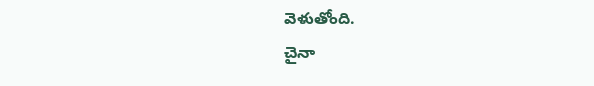వెళుతోంది.
చైనా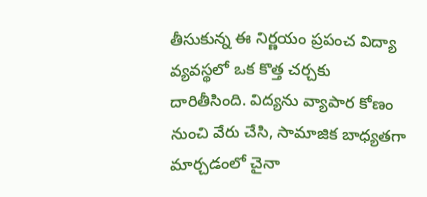తీసుకున్న ఈ నిర్ణయం ప్రపంచ విద్యా వ్యవస్థలో ఒక కొత్త చర్చకు దారితీసింది. విద్యను వ్యాపార కోణం నుంచి వేరు చేసి, సామాజిక బాధ్యతగా మార్చడంలో చైనా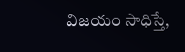విజయం సాధిస్తే,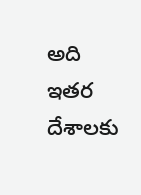అది ఇతర దేశాలకు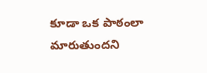కూడా ఒక పాఠంలా మారుతుందని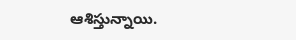ఆశిస్తున్నాయి.